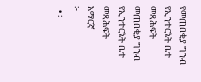የመጠበቂያ ግንብ የኢንተርኔት ቤተ መጻሕፍት
መጠበቂያ ግንብ
የኢንተርኔት ቤተ መጻሕፍት
አማርኛ
፦
  • ፡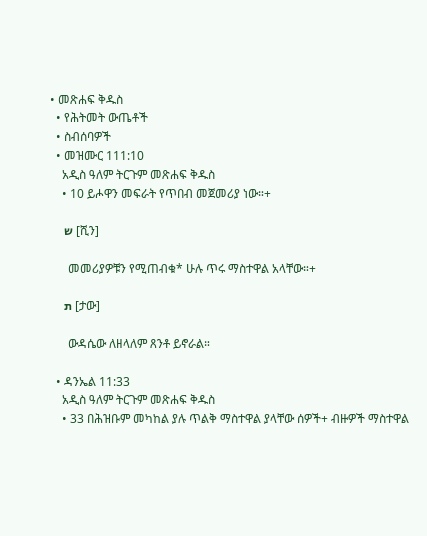• መጽሐፍ ቅዱስ
  • የሕትመት ውጤቶች
  • ስብሰባዎች
  • መዝሙር 111:10
    አዲስ ዓለም ትርጉም መጽሐፍ ቅዱስ
    • 10 ይሖዋን መፍራት የጥበብ መጀመሪያ ነው።+

      ש [ሺን]

      መመሪያዎቹን የሚጠብቁ* ሁሉ ጥሩ ማስተዋል አላቸው።+

      ת [ታው]

      ውዳሴው ለዘላለም ጸንቶ ይኖራል።

  • ዳንኤል 11:33
    አዲስ ዓለም ትርጉም መጽሐፍ ቅዱስ
    • 33 በሕዝቡም መካከል ያሉ ጥልቅ ማስተዋል ያላቸው ሰዎች+ ብዙዎች ማስተዋል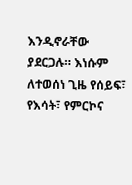እንዲኖራቸው ያደርጋሉ። እነሱም ለተወሰነ ጊዜ የሰይፍ፣ የእሳት፣ የምርኮና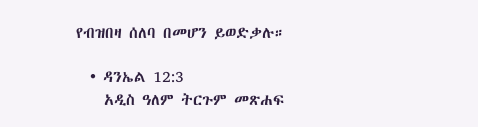የብዝበዛ ሰለባ በመሆን ይወድቃሉ።

  • ዳንኤል 12:3
    አዲስ ዓለም ትርጉም መጽሐፍ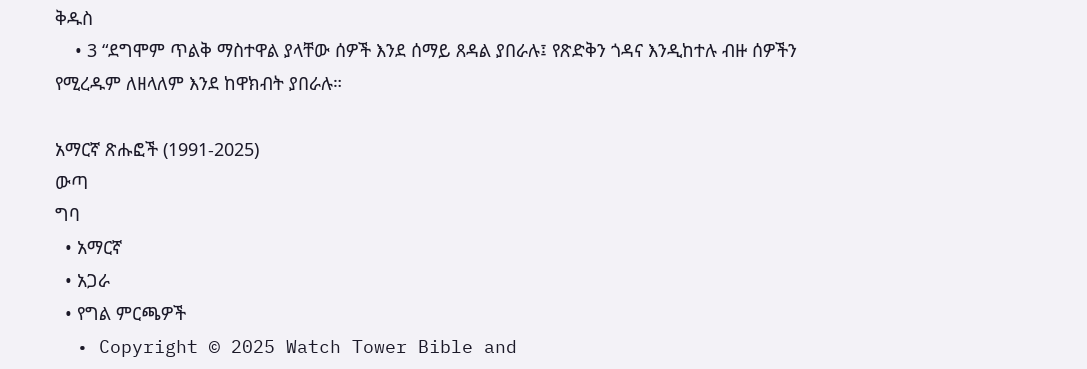ቅዱስ
    • 3 “ደግሞም ጥልቅ ማስተዋል ያላቸው ሰዎች እንደ ሰማይ ጸዳል ያበራሉ፤ የጽድቅን ጎዳና እንዲከተሉ ብዙ ሰዎችን የሚረዱም ለዘላለም እንደ ከዋክብት ያበራሉ።

አማርኛ ጽሑፎች (1991-2025)
ውጣ
ግባ
  • አማርኛ
  • አጋራ
  • የግል ምርጫዎች
  • Copyright © 2025 Watch Tower Bible and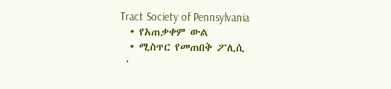Tract Society of Pennsylvania
  • የአጠቃቀም ውል
  • ሚስጥር የመጠበቅ ፖሊሲ
  •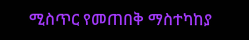ሚስጥር የመጠበቅ ማስተካከያ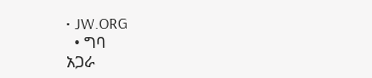• JW.ORG
  • ግባ
አጋራ